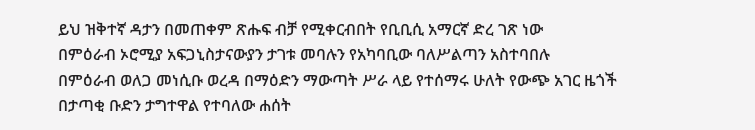ይህ ዝቅተኛ ዳታን በመጠቀም ጽሑፍ ብቻ የሚቀርብበት የቢቢሲ አማርኛ ድረ ገጽ ነው
በምዕራብ ኦሮሚያ አፍጋኒስታናውያን ታገቱ መባሉን የአካባቢው ባለሥልጣን አስተባበሉ
በምዕራብ ወለጋ መነሲቡ ወረዳ በማዕድን ማውጣት ሥራ ላይ የተሰማሩ ሁለት የውጭ አገር ዜጎች በታጣቂ ቡድን ታግተዋል የተባለው ሐሰት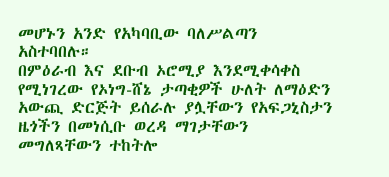መሆኑን አንድ የአካባቢው ባለሥልጣን አስተባበሉ።
በምዕራብ እና ደቡብ ኦሮሚያ እንደሚቀሳቀስ የሚነገረው የኦነግ-ሸኔ ታጣቂዎች ሁለት ለማዕድን አውጪ ድርጅት ይሰራሉ ያሏቸውን የአፍጋኒስታን ዜጎችን በመነሲቡ ወረዳ ማገታቸውን መግለጻቸውን ተከትሎ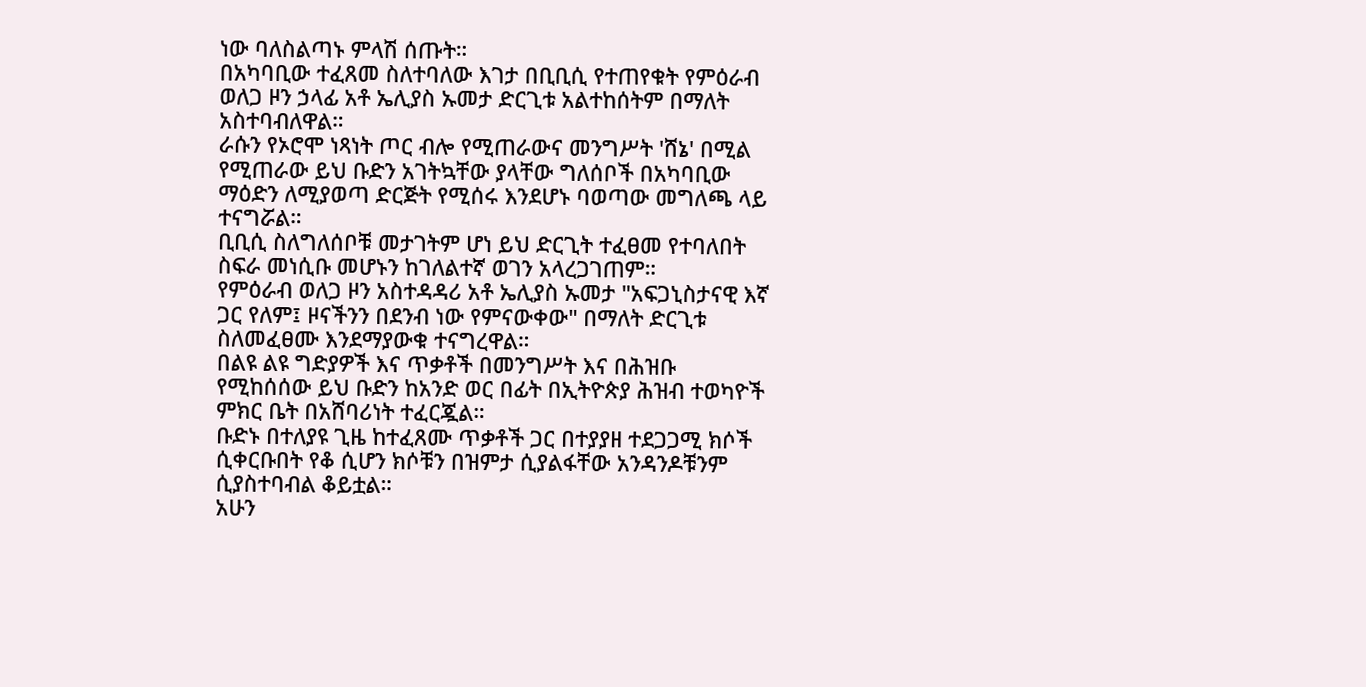ነው ባለስልጣኑ ምላሽ ሰጡት።
በአካባቢው ተፈጸመ ስለተባለው እገታ በቢቢሲ የተጠየቁት የምዕራብ ወለጋ ዞን ኃላፊ አቶ ኤሊያስ ኡመታ ድርጊቱ አልተከሰትም በማለት አስተባብለዋል።
ራሱን የኦሮሞ ነጻነት ጦር ብሎ የሚጠራውና መንግሥት 'ሸኔ' በሚል የሚጠራው ይህ ቡድን አገትኳቸው ያላቸው ግለሰቦች በአካባቢው ማዕድን ለሚያወጣ ድርጅት የሚሰሩ እንደሆኑ ባወጣው መግለጫ ላይ ተናግሯል።
ቢቢሲ ስለግለሰቦቹ መታገትም ሆነ ይህ ድርጊት ተፈፀመ የተባለበት ስፍራ መነሲቡ መሆኑን ከገለልተኛ ወገን አላረጋገጠም።
የምዕራብ ወለጋ ዞን አስተዳዳሪ አቶ ኤሊያስ ኡመታ "አፍጋኒስታናዊ እኛ ጋር የለም፤ ዞናችንን በደንብ ነው የምናውቀው" በማለት ድርጊቱ ስለመፈፀሙ እንደማያውቁ ተናግረዋል።
በልዩ ልዩ ግድያዎች እና ጥቃቶች በመንግሥት እና በሕዝቡ የሚከሰሰው ይህ ቡድን ከአንድ ወር በፊት በኢትዮጵያ ሕዝብ ተወካዮች ምክር ቤት በአሸባሪነት ተፈርጇል።
ቡድኑ በተለያዩ ጊዜ ከተፈጸሙ ጥቃቶች ጋር በተያያዘ ተደጋጋሚ ክሶች ሲቀርቡበት የቆ ሲሆን ክሶቹን በዝምታ ሲያልፋቸው አንዳንዶቹንም ሲያስተባብል ቆይቷል።
አሁን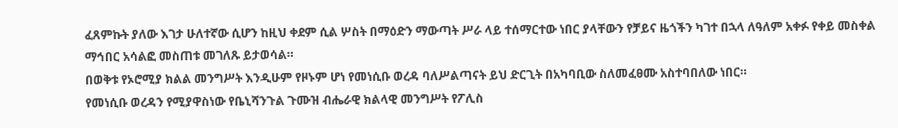ፈጸምኩት ያለው እገታ ሁለተኛው ሲሆን ከዚህ ቀደም ሲል ሦስት በማዕድን ማውጣት ሥራ ላይ ተሰማርተው ነበር ያላቸውን የቻይና ዜጎችን ካገተ በኋላ ለዓለም አቀፉ የቀይ መስቀል ማኅበር አሳልፎ መስጠቱ መገለጹ ይታወሳል።
በወቅቱ የኦሮሚያ ክልል መንግሥት እንዲሁም የዞኑም ሆነ የመነሲቡ ወረዳ ባለሥልጣናት ይህ ድርጊት በአካባቢው ስለመፈፀሙ አስተባበለው ነበር።
የመነሲቡ ወረዳን የሚያዋስነው የቤኒሻንጉል ጉሙዝ ብሔራዊ ክልላዊ መንግሥት የፖሊስ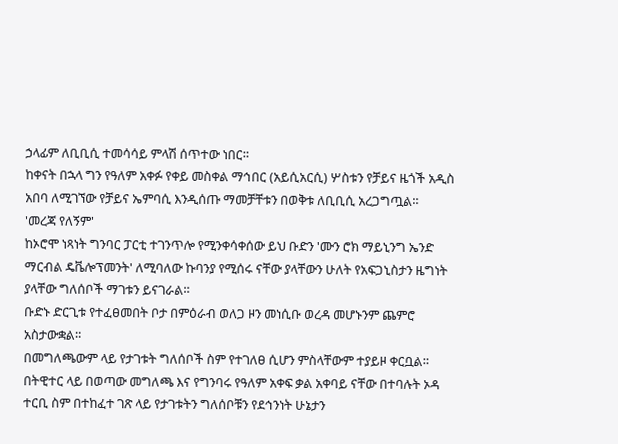ኃላፊም ለቢቢሲ ተመሳሳይ ምላሽ ሰጥተው ነበር።
ከቀናት በኋላ ግን የዓለም አቀፉ የቀይ መስቀል ማኅበር (አይሲአርሲ) ሦስቱን የቻይና ዜጎች አዲስ አበባ ለሚገኘው የቻይና ኤምባሲ እንዲሰጡ ማመቻቸቱን በወቅቱ ለቢቢሲ አረጋግጧል።
'መረጃ የለኝም'
ከኦሮሞ ነጻነት ግንባር ፓርቲ ተገንጥሎ የሚንቀሳቀሰው ይህ ቡድን 'ሙን ሮክ ማይኒንግ ኤንድ ማርብል ዴቬሎፕመንት' ለሚባለው ኩባንያ የሚሰሩ ናቸው ያላቸውን ሁለት የአፍጋኒስታን ዜግነት ያላቸው ግለሰቦች ማገቱን ይናገራል።
ቡድኑ ድርጊቱ የተፈፀመበት ቦታ በምዕራብ ወለጋ ዞን መነሲቡ ወረዳ መሆኑንም ጨምሮ አስታውቋል።
በመግለጫውም ላይ የታገቱት ግለሰቦች ስም የተገለፀ ሲሆን ምስላቸውም ተያይዞ ቀርቧል።
በትዊተር ላይ በወጣው መግለጫ እና የግንባሩ የዓለም አቀፍ ቃል አቀባይ ናቸው በተባሉት ኦዳ ተርቢ ስም በተከፈተ ገጽ ላይ የታገቱትን ግለሰቦቹን የደኅንነት ሁኔታን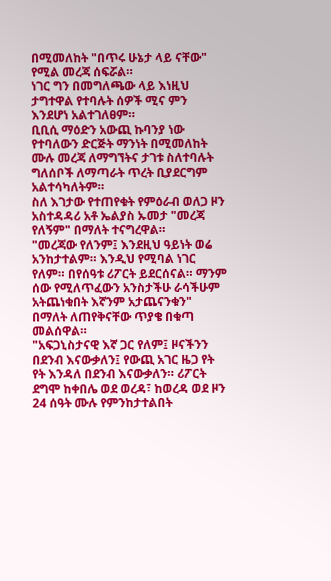በሚመለከት "በጥሩ ሁኔታ ላይ ናቸው" የሚል መረጃ ሰፍሯል።
ነገር ግን በመግለጫው ላይ እነዚህ ታግተዋል የተባሉት ሰዎች ሚና ምን እንደሆነ አልተገለፀም።
ቢቢሲ ማዕድን አውጪ ኩባንያ ነው የተባለውን ድርጅት ማንነት በሚመለከት ሙሉ መረጃ ለማግኘትና ታገቱ ስለተባሉት ግለሰቦች ለማጣራት ጥረት ቢያደርግም አልተሳካለትም።
ስለ እገታው የተጠየቁት የምዕራብ ወለጋ ዞን አስተዳዳሪ አቶ ኤልያስ ኡመታ "መረጃ የለኝም" በማለት ተናግረዋል።
"መረጃው የለንም፤ እንደዚህ ዓይነት ወሬ አንከታተልም። እንዲህ የሚባል ነገር የለም። በየሰዓቱ ሪፖርት ይደርሰናል። ማንም ሰው የሚለጥፈውን አንስታችሁ ራሳችሁም አትጨነቁበት እኛንም አታጨናንቁን" በማለት ለጠየቅናቸው ጥያቄ በቁጣ መልሰዋል።
"አፍጋኒስታናዊ እኛ ጋር የለም፤ ዞናችንን በደንብ እናውቃለን፤ የውጪ አገር ዜጋ የት የት እንዳለ በደንብ እናውቃለን። ሪፖርት ደግሞ ከቀበሌ ወደ ወረዳ፣ ከወረዳ ወደ ዞን 24 ሰዓት ሙሉ የምንከታተልበት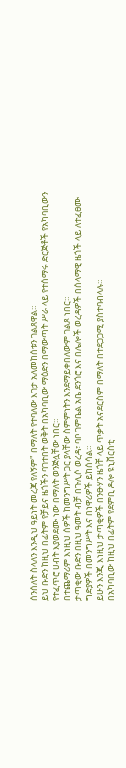ሰንሰለት ስላለን እንዲህ ዓይነት መረጃ የለኝም" በማለት የተባለው እገታ አለመከሰቱን ገልጸዋል።
ይህ ቡድን ከዚህ በፊትም የቻይና ዜጎችን ባገተበት ወቅት በአካባቢው ማዕድን በማውጣት ሥራ ላይ የተሰማሩ ድርጅቶች የአካባቢውን የተፈጥሮ ሀብት እያወደሙ ነው በማለት ወንጅሏቸው ነበር።
በተጨማሪም እነዚህ ሰዎች ከመንግሥት ጋር ያላቸው ስምምነትን እንደማይቀበለውም ገልጾ ነበር።
ታጣቂው ቡድን በዚህ ዓመት ብቻ በጉሊሶ ወረዳ፣ ባቦ ገምቤል አቤ ደንጎሮ እና በሌሎች ወረዳዎች በሰላማዊ ዜጎች ላይ ለተፈፀሙ ግድያዎች በመንግሥት እና በነዋሪዎች ይከሰሳል።
ይሁን እንጂ እነዚህ ታጣቂዎች በንፁሃን ዜጎቸ ላይ ጥቃት አናደርስም በማለት በተደጋጋሚ ያስተባብላሉ።
በአካባቢው ከዚህ በፊትም የደምቢ ዶሎ ዩኒቨርስቲ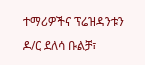ተማሪዎችና ፕሬዝዳንቱን ዶ/ር ደለሳ ቡልቻ፣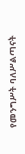የመንግሥት ባለሥልጣናት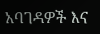አባገዳዎች እና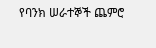የባንክ ሠራተኞች ጨምሮ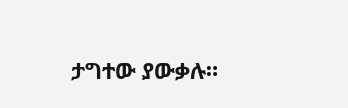ታግተው ያውቃሉ።